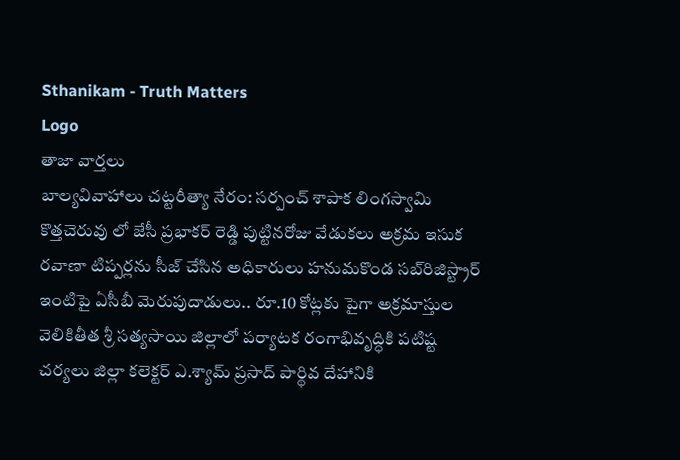Sthanikam - Truth Matters
Logo
తాజా వార్తలు
బాల్యవివాహాలు చట్టరీత్యా నేరం: సర్పంచ్ శాపాక లింగస్వామి కొత్తచెరువు లో జేసీ ప్రభాకర్ రెడ్డి పుట్టినరోజు వేడుకలు అక్రమ ఇసుక రవాణా టిప్పర్లను సీజ్ చేసిన అధికారులు హనుమకొండ సబ్‌రిజిస్ట్రార్ ఇంటిపై ఏసీబీ మెరుపుదాడులు.. రూ.10 కోట్లకు పైగా అక్రమాస్తుల వెలికితీత శ్రీ సత్యసాయి జిల్లాలో పర్యాటక రంగాభివృద్ధికి పటిష్ట చర్యలు జిల్లా కలెక్టర్ ఎ.శ్యామ్ ప్రసాద్ పార్థివ దేహానికి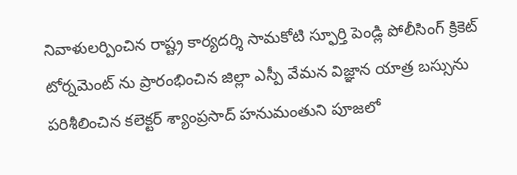నివాళులర్పించిన రాష్ట్ర కార్యదర్శి సామకోటి స్ఫూర్తి పెండ్లి పోలీసింగ్ క్రికెట్ టోర్నమెంట్ ను ప్రారంభించిన జిల్లా ఎస్పీ వేమన విజ్ఞాన యాత్ర బస్సును పరిశీలించిన కలెక్టర్ శ్యాంప్రసాద్ హనుమంతుని పూజలో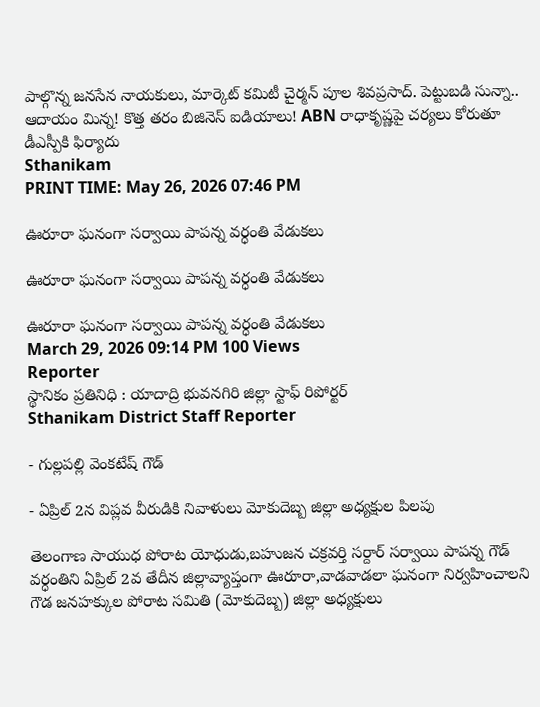పాల్గొన్న జనసేన నాయకులు, మార్కెట్ కమిటీ చైర్మన్ పూల శివప్రసాద్. పెట్టుబడి సున్నా.. ఆదాయం మిన్న! కొత్త తరం బిజినెస్ ఐడియాలు! ABN రాధాకృష్ణపై చర్యలు కోరుతూ డీఎస్పీకి ఫిర్యాదు
Sthanikam
PRINT TIME: May 26, 2026 07:46 PM

ఊరూరా ఘనంగా సర్వాయి పాపన్న వర్ధంతి వేడుకలు

ఊరూరా ఘనంగా సర్వాయి పాపన్న వర్ధంతి వేడుకలు

ఊరూరా ఘనంగా సర్వాయి పాపన్న వర్ధంతి వేడుకలు
March 29, 2026 09:14 PM 100 Views
Reporter
స్థానికం ప్రతినిధి : యాదాద్రి భువనగిరి జిల్లా స్టాఫ్ రిపోర్టర్
Sthanikam District Staff Reporter

- గుల్లపల్లి వెంకటేష్ గౌడ్

- ఏప్రిల్ 2న విప్లవ వీరుడికి నివాళులు మోకుదెబ్బ జిల్లా అధ్యక్షుల పిలపు

తెలంగాణ సాయుధ పోరాట యోధుడు,బహుజన చక్రవర్తి సర్దార్ సర్వాయి పాపన్న గౌడ్ వర్ధంతిని ఏప్రిల్ 2వ తేదీన జిల్లావ్యాప్తంగా ఊరూరా,వాడవాడలా ఘనంగా నిర్వహించాలని గౌడ జనహక్కుల పోరాట సమితి (మోకుదెబ్బ) జిల్లా అధ్యక్షులు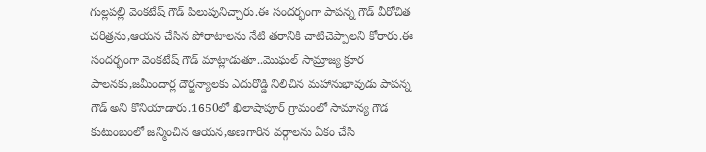గుల్లపల్లి వెంకటేష్ గౌడ్ పిలుపునిచ్చారు.ఈ సందర్భంగా పాపన్న గౌడ్ వీరోచిత చరిత్రను,ఆయన చేసిన పోరాటాలను నేటి తరానికి చాటిచెప్పాలని కోరారు.ఈ సందర్భంగా వెంకటేష్ గౌడ్ మాట్లాడుతూ..మొఘల్ సామ్రాజ్య క్రూర పాలనకు,జమీందార్ల దౌర్జన్యాలకు ఎదురొడ్డి నిలిచిన మహానుభావుడు పాపన్న గౌడ్ అని కొనియాడారు.1650లో ఖిలాషాపూర్ గ్రామంలో సామాన్య గౌడ కుటుంబంలో జన్మించిన ఆయన,అణగారిన వర్గాలను ఏకం చేసి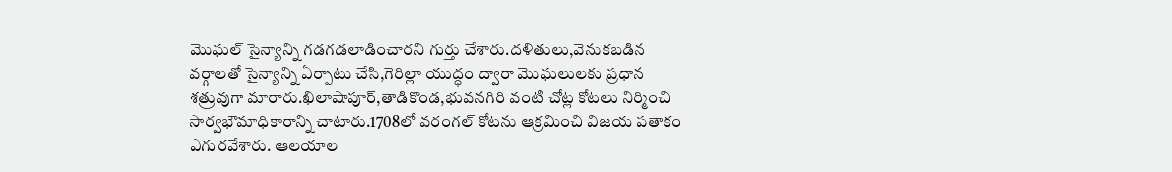మొఘల్ సైన్యాన్ని గడగడలాడించారని గుర్తు చేశారు.దళితులు,వెనుకబడిన వర్గాలతో సైన్యాన్ని ఏర్పాటు చేసి,గెరిల్లా యుద్ధం ద్వారా మొఘలులకు ప్రధాన శత్రువుగా మారారు.ఖిలాషాపూర్,తాడికొండ,భువనగిరి వంటి చోట్ల కోటలు నిర్మించి సార్వభౌమాధికారాన్ని చాటారు.1708లో వరంగల్ కోటను ఆక్రమించి విజయ పతాకం ఎగురవేశారు. ఆలయాల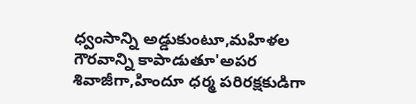ధ్వంసాన్ని అడ్డుకుంటూ,మహిళల గౌరవాన్ని కాపాడుతూ'అపర శివాజీగా,హిందూ ధర్మ పరిరక్షకుడిగా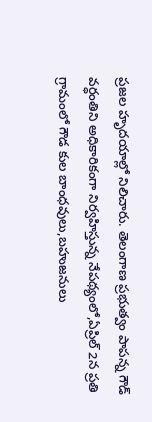ప్రజల హృదయాల్లో నిలిచారు. తెలంగాణ ప్రభుత్వం పాపన్న గౌడ్ వర్ధంతిని అధికారికంగా నిర్వహిస్తున్న నేపథ్యంలో,ఏప్రిల్ 2న ప్రతి గ్రామంలో గౌడ కుల బాంధవులు,బహుజనులు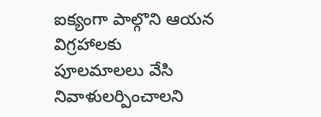ఐక్యంగా పాల్గొని ఆయన విగ్రహాలకు పూలమాలలు వేసి నివాళులర్పించాలని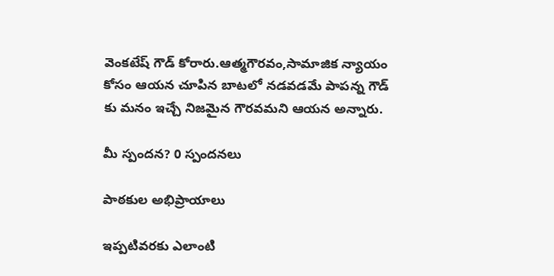వెంకటేష్ గౌడ్ కోరారు.ఆత్మగౌరవం,సామాజిక న్యాయం కోసం ఆయన చూపిన బాటలో నడవడమే పాపన్న గౌడ్ కు మనం ఇచ్చే నిజమైన గౌరవమని ఆయన అన్నారు.

మీ స్పందన? 0 స్పందనలు

పాఠకుల అభిప్రాయాలు

ఇప్పటివరకు ఎలాంటి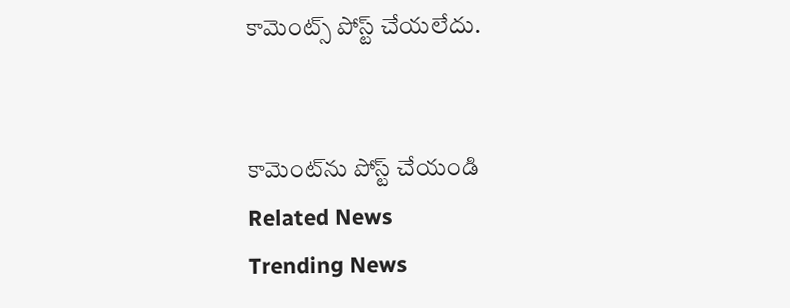కామెంట్స్ పోస్ట్ చేయలేదు.


కామెంట్‌ను పోస్ట్ చేయండి
Related News
Trending News